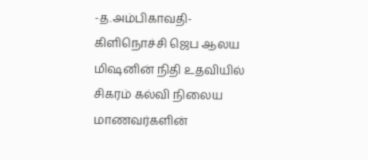-த.அம்பிகாவதி-
கிளிநொச்சி ஜெப ஆலய மிஷனின் நிதி உதவியில் சிகரம் கல்வி நிலைய மாணவர்களின்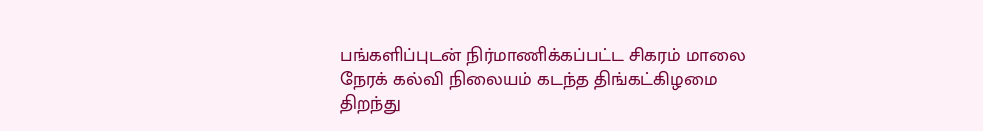பங்களிப்புடன் நிர்மாணிக்கப்பட்ட சிகரம் மாலை நேரக் கல்வி நிலையம் கடந்த திங்கட்கிழமை திறந்து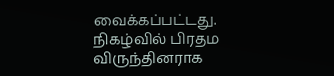வைக்கப்பட்டது.
நிகழ்வில் பிரதம விருந்தினராக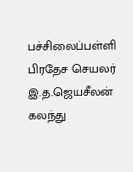பச்சிலைப்பள்ளி பிரதேச செயலர் இ.த.ஜெயசீலன் கலந்து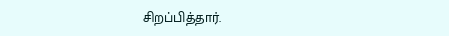சிறப்பித்தார்.